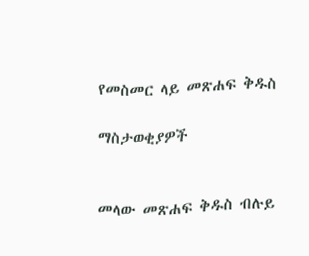የመስመር ላይ መጽሐፍ ቅዱስ

ማስታወቂያዎች


መላው መጽሐፍ ቅዱስ ብሉይ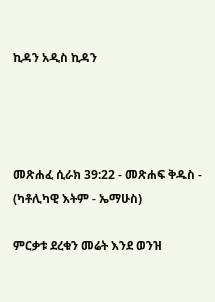ኪዳን አዲስ ኪዳን




መጽሐፈ ሲራክ 39:22 - መጽሐፍ ቅዱስ - (ካቶሊካዊ እትም - ኤማሁስ)

ምርቃቱ ደረቁን መሬት እንደ ወንዝ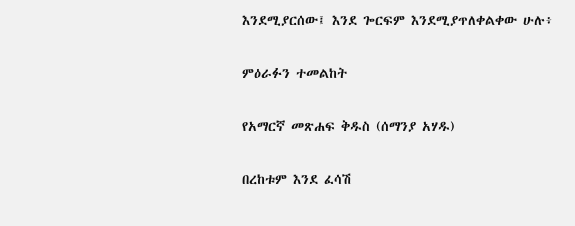እንደሚያርሰው፤ እንደ ጐርፍም እንደሚያጥለቀልቀው ሁሉ፥

ምዕራፉን ተመልከት

የአማርኛ መጽሐፍ ቅዱስ (ሰማንያ አሃዱ)

በረከቱም እንደ ፈሳሽ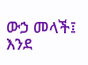ውኃ መላች፤ እንደ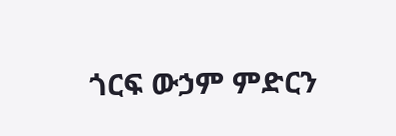ጎርፍ ውኃም ምድርን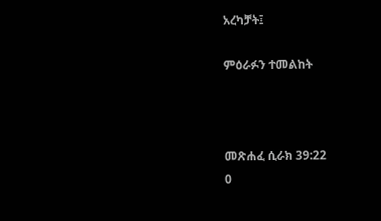አረካቻት፤

ምዕራፉን ተመልከት



መጽሐፈ ሲራክ 39:22
0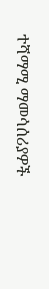ተሻማሚ ማመሳሰሪያዎች